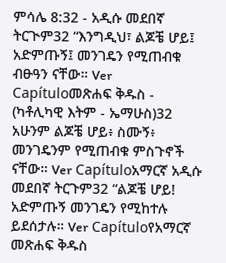ምሳሌ 8:32 - አዲሱ መደበኛ ትርጒም32 “እንግዲህ፣ ልጆቼ ሆይ፤ አድምጡኝ፤ መንገዴን የሚጠብቁ ብፁዓን ናቸው። Ver Capítuloመጽሐፍ ቅዱስ - (ካቶሊካዊ እትም - ኤማሁስ)32 አሁንም ልጆቼ ሆይ፥ ስሙኝ፥ መንገዴንም የሚጠብቁ ምስጉኖች ናቸው። Ver Capítuloአማርኛ አዲሱ መደበኛ ትርጉም32 “ልጆቼ ሆይ! አድምጡኝ መንገዴን የሚከተሉ ይደሰታሉ። Ver Capítuloየአማርኛ መጽሐፍ ቅዱስ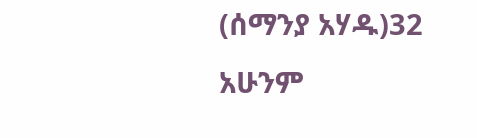(ሰማንያ አሃዱ)32 አሁንም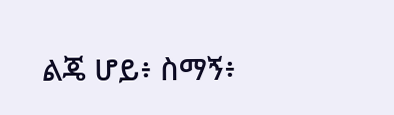ልጄ ሆይ፥ ስማኝ፥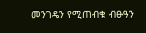መንገዴን የሚጠብቁ ብፁዓን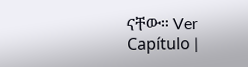ናቸው። Ver Capítulo |